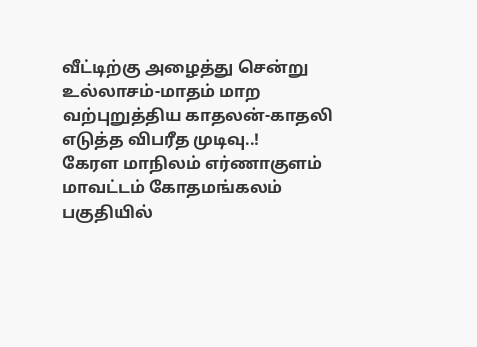வீட்டிற்கு அழைத்து சென்று உல்லாசம்-மாதம் மாற வற்புறுத்திய காதலன்-காதலி எடுத்த விபரீத முடிவு..!
கேரள மாநிலம் எர்ணாகுளம் மாவட்டம் கோதமங்கலம் பகுதியில்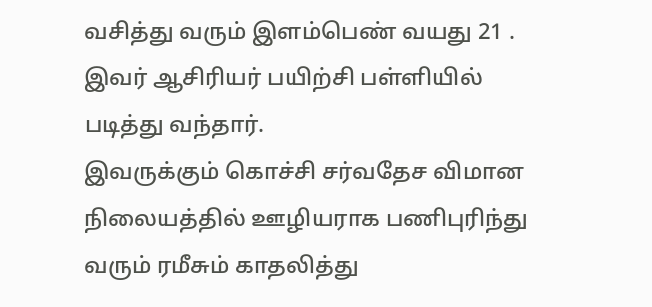வசித்து வரும் இளம்பெண் வயது 21 . இவர் ஆசிரியர் பயிற்சி பள்ளியில் படித்து வந்தார்.
இவருக்கும் கொச்சி சர்வதேச விமான நிலையத்தில் ஊழியராக பணிபுரிந்து வரும் ரமீசும் காதலித்து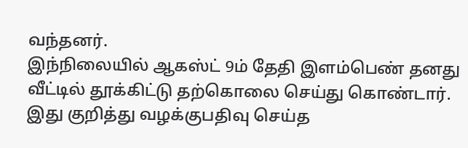வந்தனர்.
இந்நிலையில் ஆகஸ்ட் 9ம் தேதி இளம்பெண் தனது வீட்டில் தூக்கிட்டு தற்கொலை செய்து கொண்டார்.
இது குறித்து வழக்குபதிவு செய்த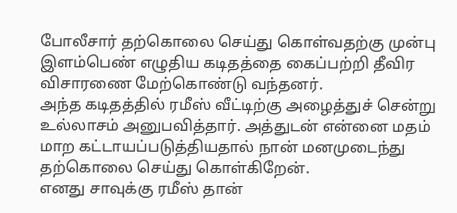போலீசார் தற்கொலை செய்து கொள்வதற்கு முன்பு இளம்பெண் எழுதிய கடிதத்தை கைப்பற்றி தீவிர விசாரணை மேற்கொண்டு வந்தனர்.
அந்த கடிதத்தில் ரமீஸ் வீட்டிற்கு அழைத்துச் சென்று உல்லாசம் அனுபவித்தார். அத்துடன் என்னை மதம் மாற கட்டாயப்படுத்தியதால் நான் மனமுடைந்து தற்கொலை செய்து கொள்கிறேன்.
எனது சாவுக்கு ரமீஸ் தான்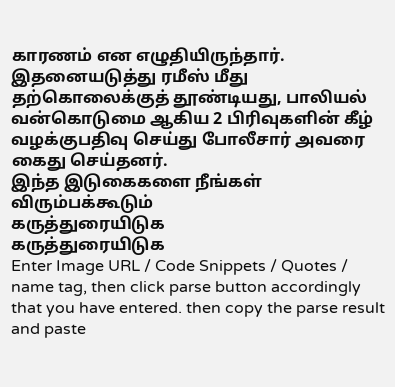காரணம் என எழுதியிருந்தார்.
இதனையடுத்து ரமீஸ் மீது தற்கொலைக்குத் தூண்டியது, பாலியல் வன்கொடுமை ஆகிய 2 பிரிவுகளின் கீழ் வழக்குபதிவு செய்து போலீசார் அவரை கைது செய்தனர்.
இந்த இடுகைகளை நீங்கள் விரும்பக்கூடும்
கருத்துரையிடுக
கருத்துரையிடுக
Enter Image URL / Code Snippets / Quotes / name tag, then click parse button accordingly that you have entered. then copy the parse result and paste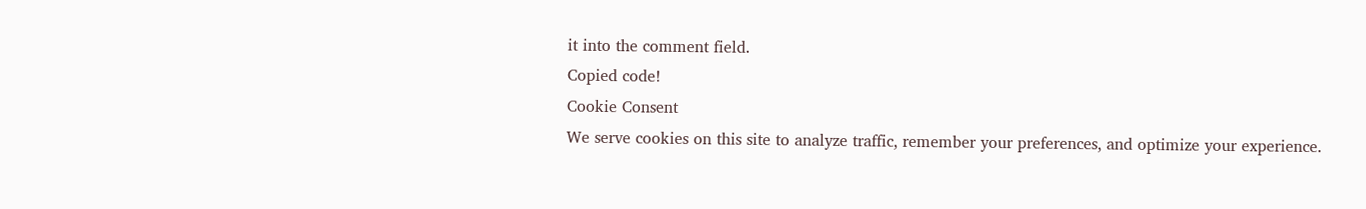it into the comment field.
Copied code!
Cookie Consent
We serve cookies on this site to analyze traffic, remember your preferences, and optimize your experience.